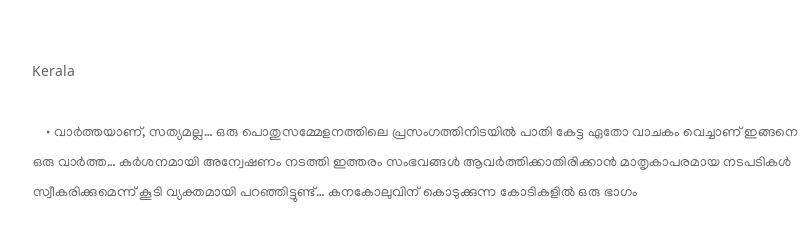Kerala

    • വാർത്തയാണ്, സത്യമല്ല… ഒരു പൊതുസമ്മേളനത്തിലെ പ്രസംഗത്തിനിടയിൽ പാതി കേട്ട ഏതോ വാചകം വെച്ചാണ് ഇങ്ങനെ ഒരു വാർത്ത… കർശനമായി അന്വേഷണം നടത്തി ഇത്തരം സംഭവങ്ങൾ ആവർത്തിക്കാതിരിക്കാൻ മാതൃകാപരമായ നടപടികൾ സ്വീകരിക്കുമെന്ന് കൂടി വ്യക്തമായി പറഞ്ഞിട്ടുണ്ട്… കനകോലുവിന് കൊടുക്കുന്ന കോടികളിൽ ഒരു ഭാഗം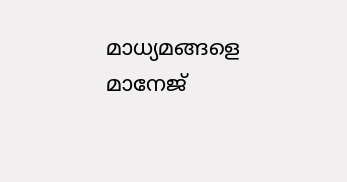മാധ്യമങ്ങളെ മാനേജ്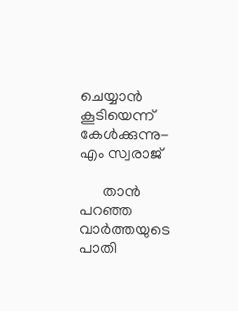ചെയ്യാൻ കൂടിയെന്ന് കേൾക്കുന്നു- എം സ്വരാജ്

      താൻ പറഞ്ഞ വാർത്തയുടെ പാതി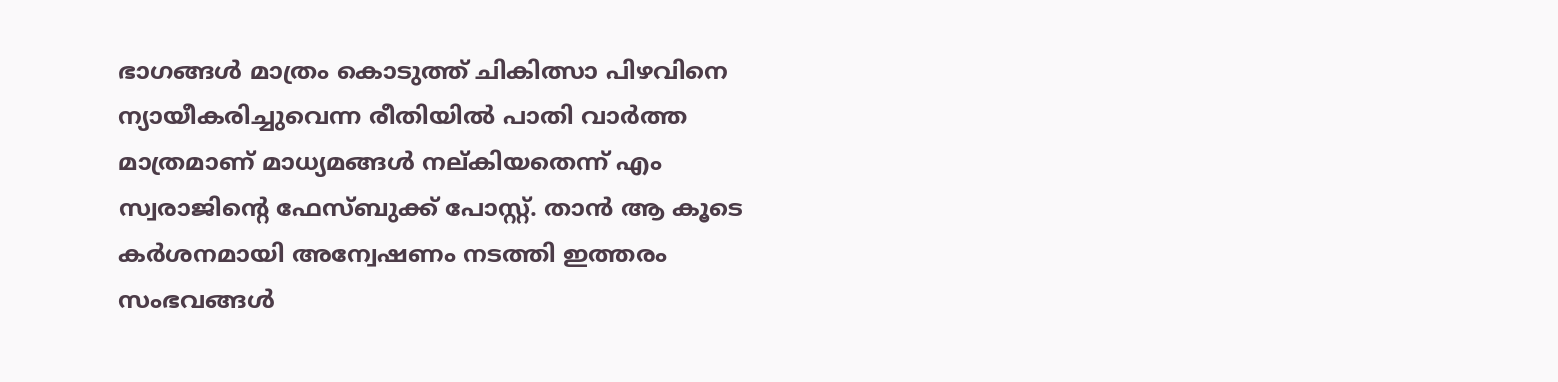ഭാഗങ്ങൾ മാത്രം കൊടുത്ത് ചികിത്സാ പിഴവിനെ ന്യായീകരിച്ചുവെന്ന രീതിയിൽ പാതി വാർത്ത മാത്രമാണ് മാധ്യമങ്ങൾ നല്കിയതെന്ന് എം സ്വരാജിന്റെ ഫേസ്ബുക്ക് പോസ്റ്റ്. താൻ ആ കൂടെ കർശനമായി അന്വേഷണം നടത്തി ഇത്തരം സംഭവങ്ങൾ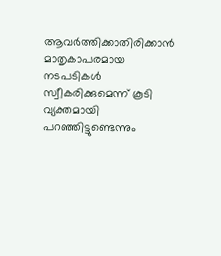ആവർത്തിക്കാതിരിക്കാൻ മാതൃകാപരമായ നടപടികൾ സ്വീകരിക്കുമെന്ന് കൂടി വ്യക്തമായി പറഞ്ഞിട്ടുണ്ടെന്നും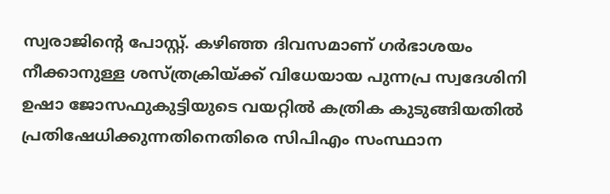സ്വരാജിന്റെ പോസ്റ്റ്. കഴിഞ്ഞ ദിവസമാണ് ഗർഭാശയം നീക്കാനുള്ള ശസ്ത്രക്രിയ്ക്ക് വിധേയായ പുന്നപ്ര സ്വദേശിനി ഉഷാ ജോസഫുകുട്ടിയുടെ വയറ്റിൽ കത്രിക കുടുങ്ങിയതിൽ പ്രതിഷേധിക്കുന്നതിനെതിരെ സിപിഎം സംസ്ഥാന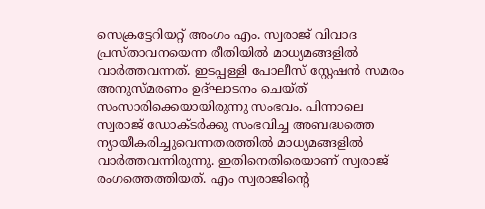സെക്രട്ടേറിയറ്റ് അംഗം എം. സ്വരാജ് വിവാദ പ്രസ്താവനയെന്ന രീതിയിൽ മാധ്യമങ്ങളിൽ വാർത്തവന്നത്. ഇടപ്പള്ളി പോലീസ് സ്റ്റേഷൻ സമരം അനുസ്മരണം ഉദ്ഘാടനം ചെയ്ത് സംസാരിക്കെയായിരുന്നു സംഭവം. പിന്നാലെ സ്വരാജ് ഡോക്ടർക്കു സംഭവിച്ച അബദ്ധത്തെ ന്യായീകരിച്ചുവെന്നതരത്തിൽ മാധ്യമങ്ങളിൽ വാർത്തവന്നിരുന്നു. ഇതിനെതിരെയാണ് സ്വരാജ് രംഗത്തെത്തിയത്. എം സ്വരാജിന്റെ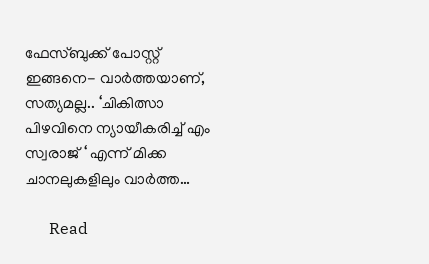ഫേസ്ബുക്ക് പോസ്റ്റ് ഇങ്ങനെ- വാർത്തയാണ്, സത്യമല്ല.. ‘ചികിത്സാ പിഴവിനെ ന്യായീകരിച്ച് എം സ്വരാജ് ‘ എന്ന് മിക്ക ചാനലുകളിലും വാർത്ത…

      Read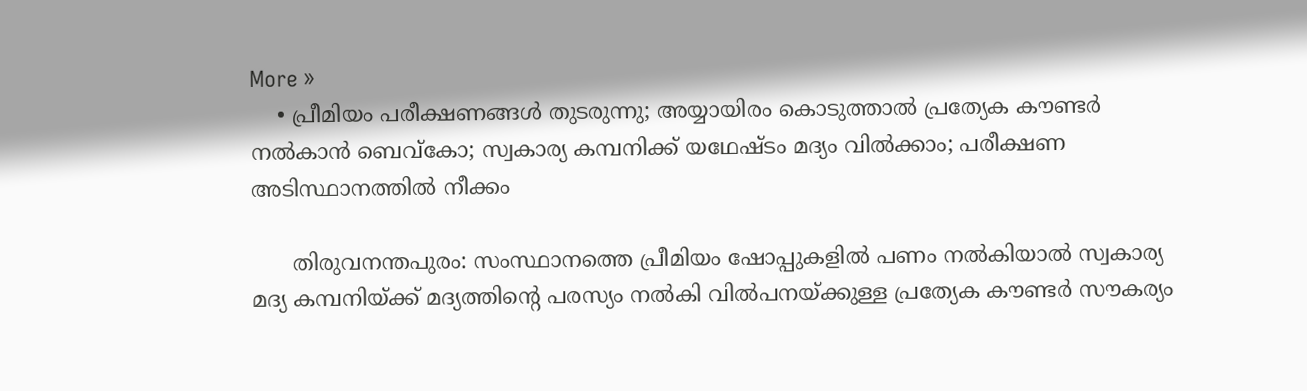More »
    • പ്രീമിയം പരീക്ഷണങ്ങള്‍ തുടരുന്നു; അയ്യായിരം കൊടുത്താല്‍ പ്രത്യേക കൗണ്ടര്‍ നല്‍കാന്‍ ബെവ്‌കോ; സ്വകാര്യ കമ്പനിക്ക് യഥേഷ്ടം മദ്യം വില്‍ക്കാം; പരീക്ഷണ അടിസ്ഥാനത്തില്‍ നീക്കം

      തിരുവനന്തപുരം: സംസ്ഥാനത്തെ പ്രീമിയം ഷോപ്പുകളില്‍ പണം നല്‍കിയാല്‍ സ്വകാര്യ മദ്യ കമ്പനിയ്ക്ക് മദ്യത്തിന്റെ പരസ്യം നല്‍കി വില്‍പനയ്ക്കുള്ള പ്രത്യേക കൗണ്ടര്‍ സൗകര്യം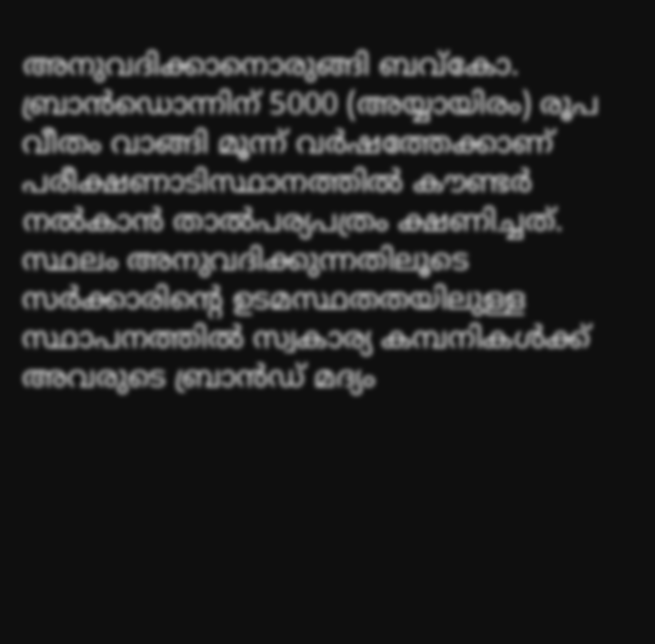അനുവദിക്കാനൊരുങ്ങി ബവ്‌കോ. ബ്രാന്‍ഡൊന്നിന് 5000 (അയ്യായിരം) രൂപ വീതം വാങ്ങി മൂന്ന് വര്‍ഷത്തേക്കാണ് പരീക്ഷണാടിസ്ഥാനത്തില്‍ കൗണ്ടര്‍ നല്‍കാന്‍ താല്‍പര്യപത്രം ക്ഷണിച്ചത്. സ്ഥലം അനുവദിക്കുന്നതിലൂടെ സര്‍ക്കാരിന്റെ ഉടമസ്ഥതതയിലുള്ള സ്ഥാപനത്തില്‍ സ്വകാര്യ കമ്പനികള്‍ക്ക് അവരുടെ ബ്രാന്‍ഡ് മദ്യം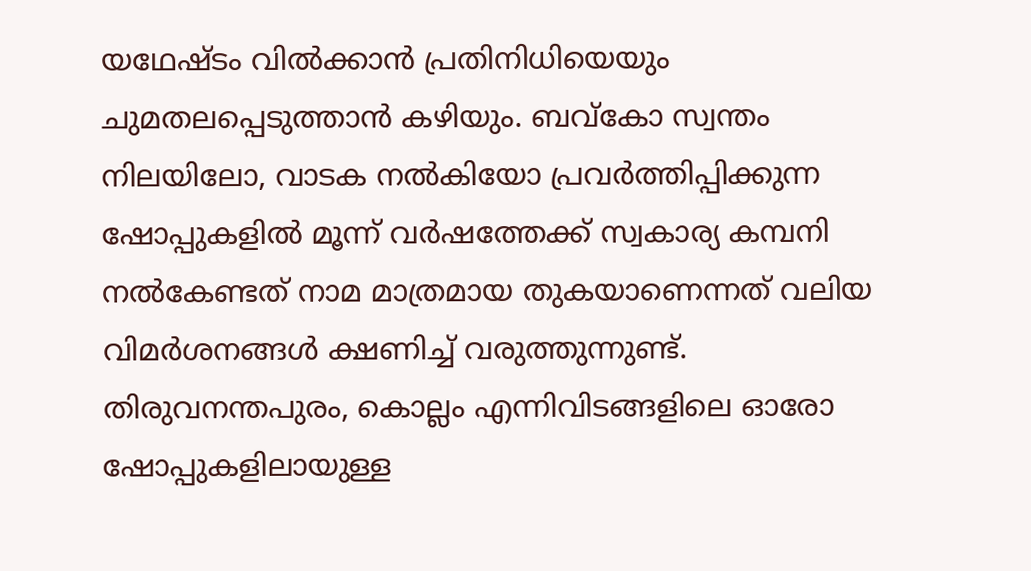യഥേഷ്ടം വില്‍ക്കാന്‍ പ്രതിനിധിയെയും ചുമതലപ്പെടുത്താന്‍ കഴിയും. ബവ്‌കോ സ്വന്തം നിലയിലോ, വാടക നല്‍കിയോ പ്രവര്‍ത്തിപ്പിക്കുന്ന ഷോപ്പുകളില്‍ മൂന്ന് വര്‍ഷത്തേക്ക് സ്വകാര്യ കമ്പനി നല്‍കേണ്ടത് നാമ മാത്രമായ തുകയാണെന്നത് വലിയ വിമര്‍ശനങ്ങള്‍ ക്ഷണിച്ച് വരുത്തുന്നുണ്ട്. തിരുവനന്തപുരം, കൊല്ലം എന്നിവിടങ്ങളിലെ ഓരോ ഷോപ്പുകളിലായുള്ള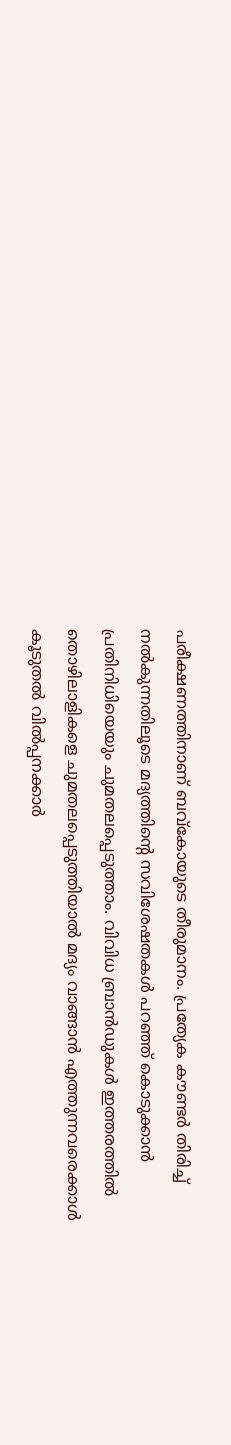പരീക്ഷണത്തിനാണ് ബവ്‌കോയുടെ തീരുമാനം. പ്രത്യേക കൗണ്ടര്‍ തിരിച്ച് നല്‍കുന്നതിലൂടെ മദ്യത്തിന്റെ സവിശേഷതകള്‍ പറഞ്ഞ് കൊടുക്കാന്‍ പ്രതിനിധിയെയും ചുമതലപ്പെടുത്താം. വിവിധ ബ്രാന്‍ഡുകള്‍ ഇത്തരത്തില്‍ തൊഴിലാളികളെ ചുമതലപ്പെടുത്തിയാല്‍ മദ്യം വാങ്ങാന്‍ എത്തുന്നവരെക്കാള്‍ കൂടുതല്‍ വില്‍പ്പനക്കാര്‍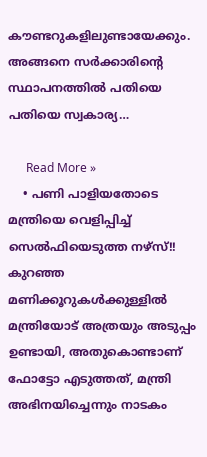കൗണ്ടറുകളിലുണ്ടായേക്കും. അങ്ങനെ സര്‍ക്കാരിന്റെ സ്ഥാപനത്തില്‍ പതിയെ പതിയെ സ്വകാര്യ…

      Read More »
    • പണി പാളിയതോടെ മന്ത്രിയെ വെളിപ്പിച്ച് സെൽഫിയെടുത്ത നഴ്സ്!! കുറഞ്ഞ മണിക്കൂറുകൾക്കുള്ളിൽ മന്ത്രിയോട് അത്രയും അടുപ്പം ഉണ്ടായി, അതുകൊണ്ടാണ് ഫോട്ടോ എടുത്തത്, മന്ത്രി അഭിനയിച്ചെന്നും നാടകം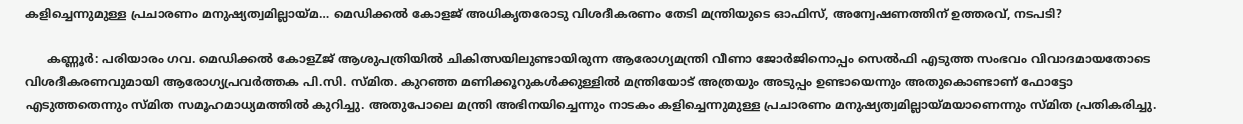കളിച്ചെന്നുമുള്ള പ്രചാരണം മനുഷ്യത്വമില്ലായ്മ… മെഡിക്കൽ കോളജ് അധികൃതരോടു വിശദീകരണം തേടി മന്ത്രിയുടെ ഓഫിസ്, അന്വേഷണത്തിന് ഉത്തരവ്, നടപടി?

      കണ്ണൂർ: പരിയാരം ഗവ. മെഡിക്കൽ കോളZജ് ആശുപത്രിയിൽ ചികിത്സയിലുണ്ടായിരുന്ന ആരോഗ്യമന്ത്രി വീണാ ജോർജിനൊപ്പം സെൽഫി എടുത്ത സംഭവം വിവാദമായതോടെ വിശദീകരണവുമായി ആരോഗ്യപ്രവർത്തക പി.സി. സ്മിത. കുറഞ്ഞ മണിക്കൂറുകൾക്കുള്ളിൽ മന്ത്രിയോട് അത്രയും അടുപ്പം ഉണ്ടായെന്നും അതുകൊണ്ടാണ് ഫോട്ടോ എടുത്തതെന്നും സ്മിത സമൂഹമാധ്യമത്തിൽ കുറിച്ചു. അതുപോലെ മന്ത്രി അഭിനയിച്ചെന്നും നാടകം കളിച്ചെന്നുമുള്ള പ്രചാരണം മനുഷ്യത്വമില്ലായ്മയാണെന്നും സ്മിത പ്രതികരിച്ചു.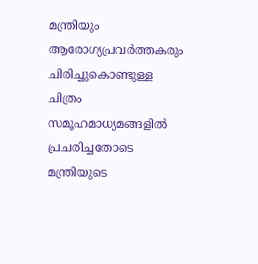മന്ത്രിയും ആരോഗ്യപ്രവർത്തകരും ചിരിച്ചുകൊണ്ടുള്ള ചിത്രം സമൂഹമാധ്യമങ്ങളിൽ പ്രചരിച്ചതോടെ മന്ത്രിയുടെ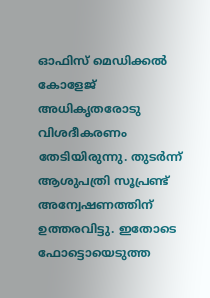ഓഫിസ് മെഡിക്കൽ കോളേജ് അധികൃതരോടു വിശദീകരണം തേടിയിരുന്നു. തുടർന്ന് ആശുപത്രി സൂപ്രണ്ട് അന്വേഷണത്തിന് ഉത്തരവിട്ടു. ഇതോടെ ഫോട്ടൊയെടുത്ത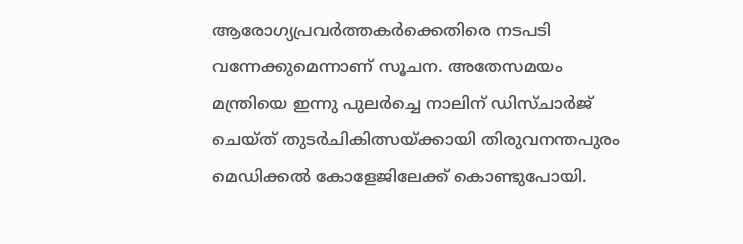ആരോഗ്യപ്രവർത്തകർക്കെതിരെ നടപടി വന്നേക്കുമെന്നാണ് സൂചന. അതേസമയം മന്ത്രിയെ ഇന്നു പുലർച്ചെ നാലിന് ഡിസ്ചാർജ് ചെയ്ത് തുടർചികിത്സയ്ക്കായി തിരുവനന്തപുരം മെഡിക്കൽ കോളേജിലേക്ക് കൊണ്ടുപോയി.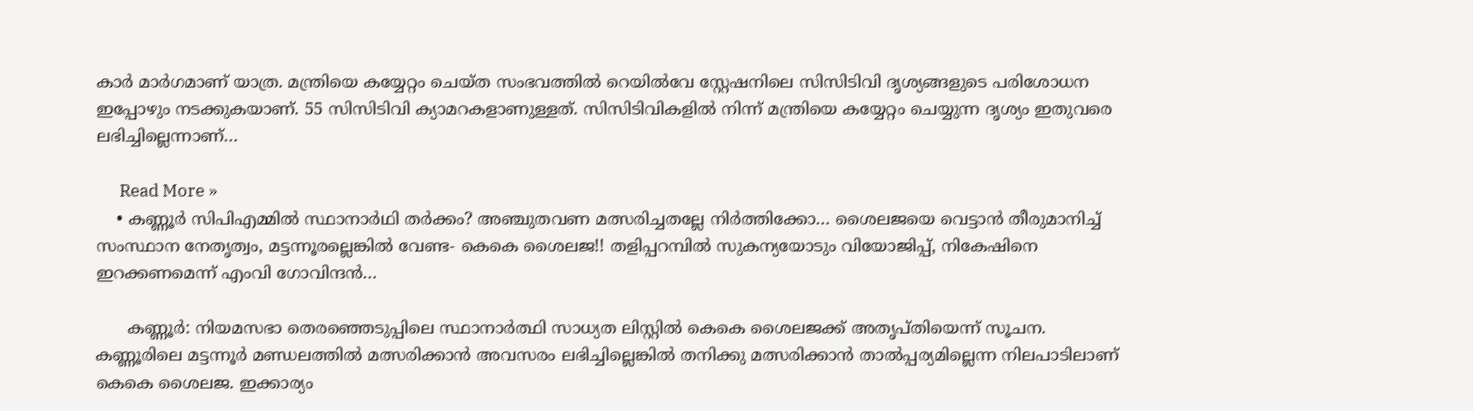കാർ മാർഗമാണ് യാത്ര. മന്ത്രിയെ കയ്യേറ്റം ചെയ്ത സംഭവത്തിൽ റെയിൽവേ സ്റ്റേഷനിലെ സിസിടിവി ദൃശ്യങ്ങളുടെ പരിശോധന ഇപ്പോഴും നടക്കുകയാണ്. 55 സിസിടിവി ക്യാമറകളാണുള്ളത്. സിസിടിവികളിൽ നിന്ന് മന്ത്രിയെ കയ്യേറ്റം ചെയ്യുന്ന ദൃശ്യം ഇതുവരെ ലഭിച്ചില്ലെന്നാണ്…

      Read More »
    • കണ്ണൂർ സിപിഎമ്മിൽ സ്ഥാനാർഥി തർക്കം? അഞ്ചുതവണ മത്സരിച്ചതല്ലേ നിർത്തിക്കോ… ശൈലജയെ വെട്ടാൻ തീരുമാനിച്ച് സംസ്ഥാന നേതൃത്വം, മട്ടന്നൂരല്ലെങ്കിൽ വേണ്ട- കെകെ ശൈലജ!! തളിപ്പറമ്പിൽ സുകന്യയോടും വിയോജിപ്പ്, നികേഷിനെ ഇറക്കണമെന്ന് എംവി ഗോവിന്ദൻ…

      കണ്ണൂർ: നിയമസഭാ തെരഞ്ഞെടുപ്പിലെ സ്ഥാനാർത്ഥി സാധ്യത ലിസ്റ്റിൽ കെകെ ശൈലജക്ക് അതൃപ്തിയെന്ന് സൂചന. കണ്ണൂരിലെ മട്ടന്നൂർ മണ്ഡലത്തിൽ മത്സരിക്കാൻ അവസരം ലഭിച്ചില്ലെങ്കിൽ തനിക്കു മത്സരിക്കാൻ താൽപ്പര്യമില്ലെന്ന നിലപാടിലാണ് കെകെ ശൈലജ. ഇക്കാര്യം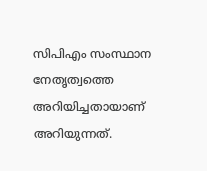സിപിഎം സംസ്ഥാന നേതൃത്വത്തെ അറിയിച്ചതായാണ് അറിയുന്നത്.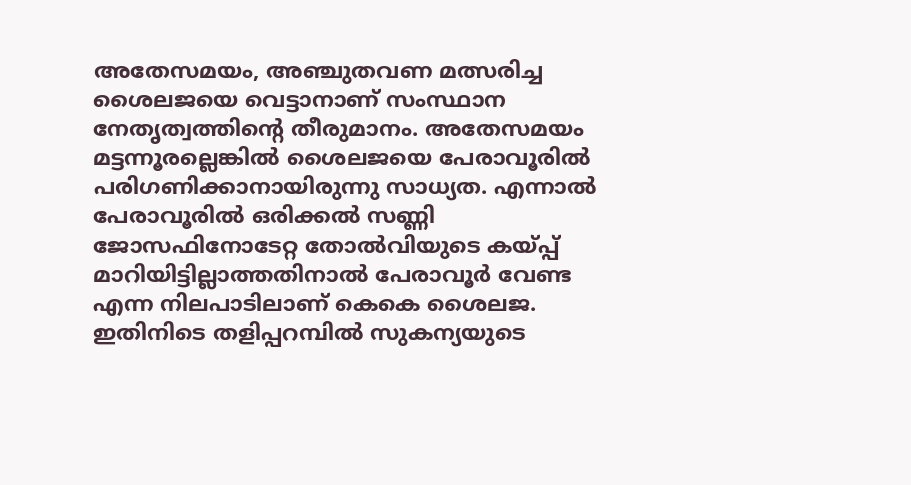അതേസമയം, അഞ്ചുതവണ മത്സരിച്ച ശൈലജയെ വെട്ടാനാണ് സംസ്ഥാന നേതൃത്വത്തിന്റെ തീരുമാനം. അതേസമയം മട്ടന്നൂരല്ലെങ്കിൽ ശൈലജയെ പേരാവൂരിൽ പരിഗണിക്കാനായിരുന്നു സാധ്യത. എന്നാൽ പേരാവൂരിൽ ഒരിക്കൽ സണ്ണി ജോസഫിനോടേറ്റ തോൽവിയുടെ കയ്പ്പ് മാറിയിട്ടില്ലാത്തതിനാൽ പേരാവൂർ വേണ്ട എന്ന നിലപാടിലാണ് കെകെ ശൈലജ. ഇതിനിടെ തളിപ്പറമ്പിൽ സുകന്യയുടെ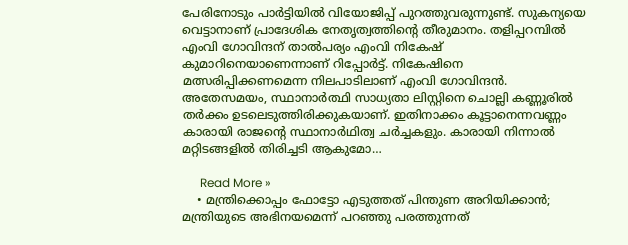പേരിനോടും പാർട്ടിയിൽ വിയോജിപ്പ് പുറത്തുവരുന്നുണ്ട്. സുകന്യയെ വെട്ടാനാണ് പ്രാദേശിക നേതൃത്വത്തിന്റെ തീരുമാനം. തളിപ്പറമ്പിൽ എംവി ഗോവിന്ദന് താൽപര്യം എംവി നികേഷ് കുമാറിനെയാണെന്നാണ് റിപ്പോർട്ട്. നികേഷിനെ മത്സരിപ്പിക്കണമെന്ന നിലപാടിലാണ് എംവി ഗോവിന്ദൻ. അതേസമയം, സ്ഥാനാർത്ഥി സാധ്യതാ ലിസ്റ്റിനെ ചൊല്ലി കണ്ണൂരിൽ തർക്കം ഉടലെടുത്തിരിക്കുകയാണ്. ഇതിനാക്കം കൂട്ടാനെന്നവണ്ണം കാരായി രാജന്റെ സ്ഥാനാർഥിത്വ ചർച്ചകളും. കാരായി നിന്നാൽ മറ്റിടങ്ങളിൽ തിരിച്ചടി ആകുമോ…

      Read More »
    • മന്ത്രിക്കൊപ്പം ഫോട്ടോ എടുത്തത് പിന്തുണ അറിയിക്കാന്‍; മന്ത്രിയുടെ അഭിനയമെന്ന് പറഞ്ഞു പരത്തുന്നത്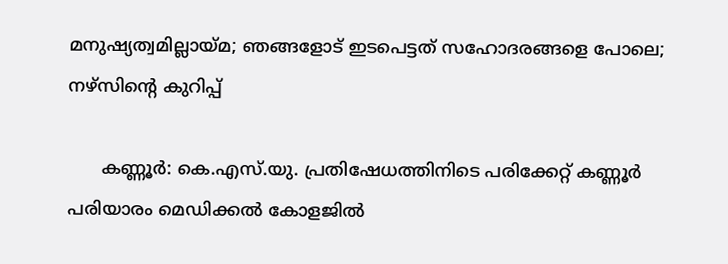മനുഷ്യത്വമില്ലായ്മ; ഞങ്ങളോട് ഇടപെട്ടത് സഹോദരങ്ങളെ പോലെ; നഴ്‌സിന്റെ കുറിപ്പ്

      കണ്ണൂര്‍: കെ.എസ്.യു. പ്രതിഷേധത്തിനിടെ പരിക്കേറ്റ് കണ്ണൂര്‍ പരിയാരം മെഡിക്കല്‍ കോളജില്‍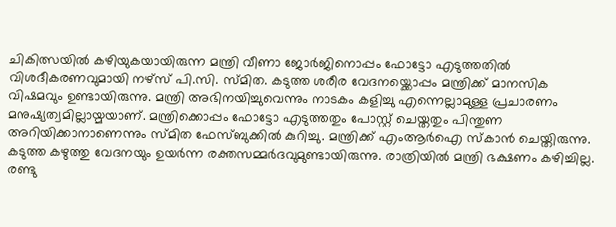ചികിത്സയില്‍ കഴിയുകയായിരുന്ന മന്ത്രി വീണാ ജോര്‍ജിനൊപ്പം ഫോട്ടോ എടുത്തതില്‍ വിശദീകരണവുമായി നഴ്‌സ് പി.സി. സ്മിത. കടുത്ത ശരീര വേദനയ്ക്കൊപ്പം മന്ത്രിക്ക് മാനസിക വിഷമവും ഉണ്ടായിരുന്നു. മന്ത്രി അഭിനയിച്ചുവെന്നും നാടകം കളിച്ചു എന്നെല്ലാമുള്ള പ്രചാരണം മനുഷ്യത്വമില്ലായ്മയാണ്. മന്ത്രിക്കൊപ്പം ഫോട്ടോ എടുത്തതും പോസ്റ്റ് ചെയ്തതും പിന്തുണ അറിയിക്കാനാണെന്നും സ്മിത ഫേസ്ബുക്കില്‍ കുറിച്ചു. മന്ത്രിക്ക് എംആര്‍ഐ സ്‌കാന്‍ ചെയ്തിരുന്നു. കടുത്ത കഴുത്തു വേദനയും ഉയര്‍ന്ന രക്തസമ്മര്‍ദവുമുണ്ടായിരുന്നു. രാത്രിയില്‍ മന്ത്രി ഭക്ഷണം കഴിച്ചില്ല. രണ്ടു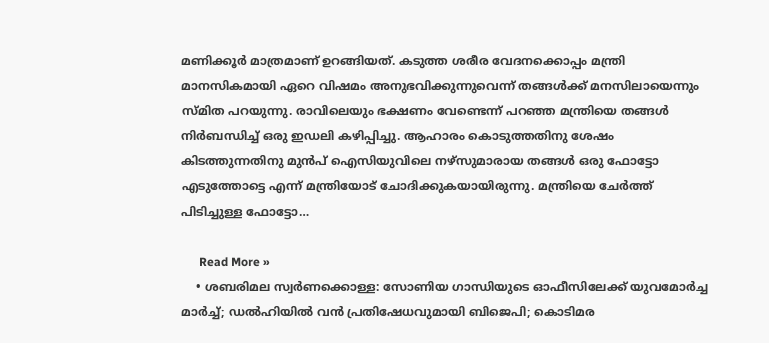മണിക്കൂര്‍ മാത്രമാണ് ഉറങ്ങിയത്. കടുത്ത ശരീര വേദനക്കൊപ്പം മന്ത്രി മാനസികമായി ഏറെ വിഷമം അനുഭവിക്കുന്നുവെന്ന് തങ്ങള്‍ക്ക് മനസിലായെന്നും സ്മിത പറയുന്നു. രാവിലെയും ഭക്ഷണം വേണ്ടെന്ന് പറഞ്ഞ മന്ത്രിയെ തങ്ങള്‍ നിര്‍ബന്ധിച്ച് ഒരു ഇഡലി കഴിപ്പിച്ചു. ആഹാരം കൊടുത്തതിനു ശേഷം കിടത്തുന്നതിനു മുന്‍പ് ഐസിയുവിലെ നഴ്സുമാരായ തങ്ങള്‍ ഒരു ഫോട്ടോ എടുത്തോട്ടെ എന്ന് മന്ത്രിയോട് ചോദിക്കുകയായിരുന്നു. മന്ത്രിയെ ചേര്‍ത്ത് പിടിച്ചുള്ള ഫോട്ടോ…

      Read More »
    • ശബരിമല സ്വര്‍ണക്കൊള്ള: സോണിയ ഗാന്ധിയുടെ ഓഫീസിലേക്ക് യുവമോര്‍ച്ച മാര്‍ച്ച്; ഡല്‍ഹിയില്‍ വന്‍ പ്രതിഷേധവുമായി ബിജെപി; കൊടിമര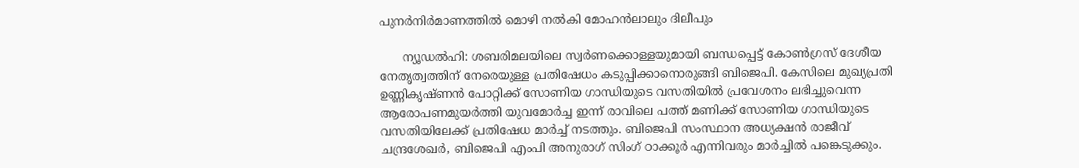പുനര്‍നിര്‍മാണത്തില്‍ മൊഴി നല്‍കി മോഹന്‍ലാലും ദിലീപും

      ന്യൂഡല്‍ഹി: ശബരിമലയിലെ സ്വര്‍ണക്കൊള്ളയുമായി ബന്ധപ്പെട്ട് കോണ്‍ഗ്രസ് ദേശീയ നേതൃത്വത്തിന് നേരെയുള്ള പ്രതിഷേധം കടുപ്പിക്കാനൊരുങ്ങി ബിജെപി. കേസിലെ മുഖ്യപ്രതി ഉണ്ണികൃഷ്ണന്‍ പോറ്റിക്ക് സോണിയ ഗാന്ധിയുടെ വസതിയില്‍ പ്രവേശനം ലഭിച്ചുവെന്ന ആരോപണമുയര്‍ത്തി യുവമോര്‍ച്ച ഇന്ന് രാവിലെ പത്ത് മണിക്ക് സോണിയ ഗാന്ധിയുടെ വസതിയിലേക്ക് പ്രതിഷേധ മാര്‍ച്ച് നടത്തും. ബിജെപി സംസ്ഥാന അധ്യക്ഷന്‍ രാജീവ് ചന്ദ്രശേഖര്‍, ബിജെപി എംപി അനുരാഗ് സിംഗ് ഠാക്കൂര്‍ എന്നിവരും മാര്‍ച്ചില്‍ പങ്കെടുക്കും.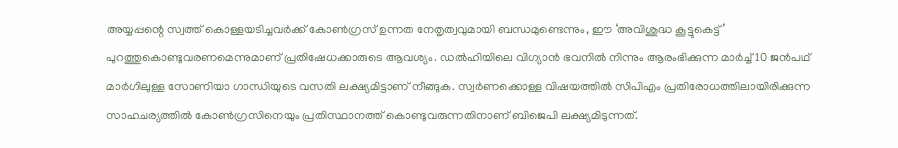അയ്യപ്പന്റെ സ്വത്ത് കൊള്ളയടിച്ചവര്‍ക്ക് കോണ്‍ഗ്രസ് ഉന്നത നേതൃത്വവുമായി ബന്ധമുണ്ടെന്നും, ഈ ‘അവിശുദ്ധ കൂട്ടുകെട്ട്’ പുറത്തുകൊണ്ടുവരണമെന്നുമാണ് പ്രതിഷേധക്കാരുടെ ആവശ്യം. ഡല്‍ഹിയിലെ വിഗ്യാന്‍ ഭവനില്‍ നിന്നും ആരംഭിക്കുന്ന മാര്‍ച്ച് 10 ജന്‍പഥ് മാര്‍ഗിലുള്ള സോണിയാ ഗാന്ധിയുടെ വസതി ലക്ഷ്യമിട്ടാണ് നീങ്ങുക. സ്വര്‍ണക്കൊള്ള വിഷയത്തില്‍ സിപിഎം പ്രതിരോധത്തിലായിരിക്കുന്ന സാഹചര്യത്തില്‍ കോണ്‍ഗ്രസിനെയും പ്രതിസ്ഥാനത്ത് കൊണ്ടുവരുന്നതിനാണ് ബിജെപി ലക്ഷ്യമിടുന്നത്.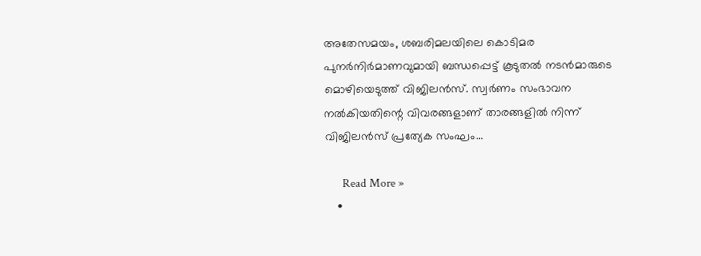അതേസമയം, ശബരിമലയിലെ കൊടിമര പുനര്‍നിര്‍മാണവുമായി ബന്ധപ്പെട്ട് കൂടുതല്‍ നടന്‍മാരുടെ മൊഴിയെടുത്ത് വിജിലന്‍സ്. സ്വര്‍ണം സംഭാവന നല്‍കിയതിന്റെ വിവരങ്ങളാണ് താരങ്ങളില്‍ നിന്ന് വിജിലന്‍സ് പ്രത്യേക സംഘം…

      Read More »
    •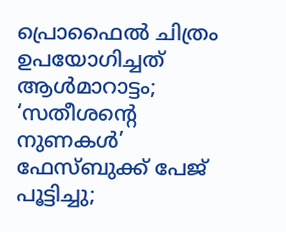പ്രൊഫൈല്‍ ചിത്രം ഉപയോഗിച്ചത് ആള്‍മാറാട്ടം; ‘സതീശന്റെ നുണകള്‍’ ഫേസ്ബുക്ക് പേജ് പൂട്ടിച്ചു;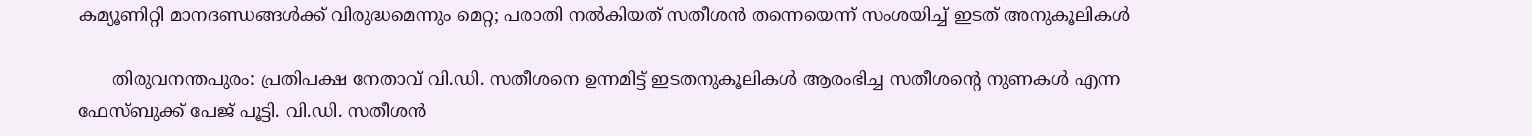കമ്യൂണിറ്റി മാനദണ്ഡങ്ങള്‍ക്ക് വിരുദ്ധമെന്നും മെറ്റ; പരാതി നല്‍കിയത് സതീശന്‍ തന്നെയെന്ന് സംശയിച്ച് ഇടത് അനുകൂലികള്‍

      തിരുവനന്തപുരം: പ്രതിപക്ഷ നേതാവ് വി.ഡി. സതീശനെ ഉന്നമിട്ട് ഇടതനുകൂലികള്‍ ആരംഭിച്ച സതീശന്റെ നുണകള്‍ എന്ന ഫേസ്ബുക്ക് പേജ് പൂട്ടി. വി.ഡി. സതീശന്‍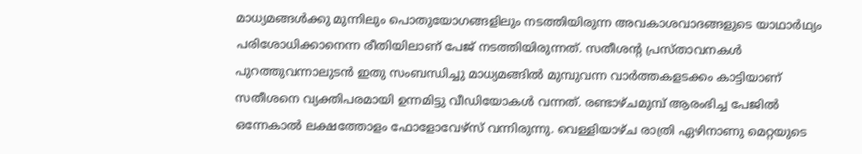മാധ്യമങ്ങള്‍ക്കു മുന്നിലും പൊതുയോഗങ്ങളിലും നടത്തിയിരുന്ന അവകാശവാദങ്ങളുടെ യാഥാര്‍ഥ്യം പരിശോധിക്കാനെന്ന രീതിയിലാണ് പേജ് നടത്തിയിരുന്നത്. സതീശന്റ പ്രസ്താവനകള്‍ പുറത്തുവന്നാലുടന്‍ ഇതു സംബന്ധിച്ചു മാധ്യമങ്ങില്‍ മുമ്പുവന്ന വാര്‍ത്തകളടക്കം കാട്ടിയാണ് സതീശനെ വ്യക്തിപരമായി ഉന്നമിട്ടു വീഡിയോകള്‍ വന്നത്. രണ്ടാഴ്ചമുമ്പ് ആരംഭിച്ച പേജില്‍ ഒന്നേകാല്‍ ലക്ഷത്തോളം ഫോളോവേഴ്‌സ് വന്നിരുന്നു. വെള്ളിയാഴ്ച രാത്രി ഏഴിനാണു മെറ്റയുടെ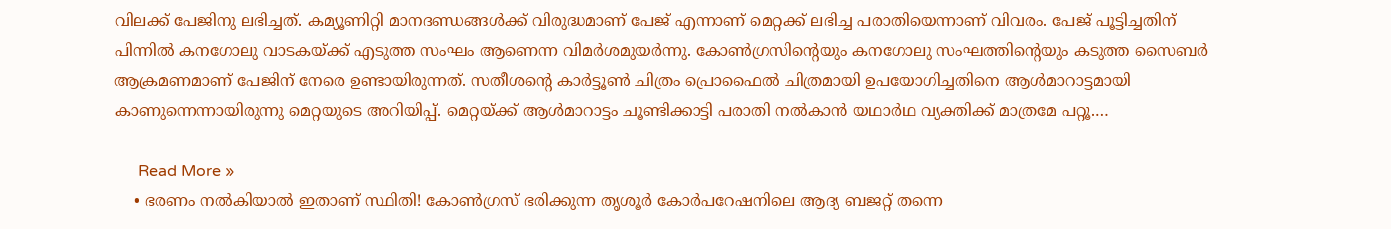വിലക്ക് പേജിനു ലഭിച്ചത്. കമ്യൂണിറ്റി മാനദണ്ഡങ്ങള്‍ക്ക് വിരുദ്ധമാണ് പേജ് എന്നാണ് മെറ്റക്ക് ലഭിച്ച പരാതിയെന്നാണ് വിവരം. പേജ് പൂട്ടിച്ചതിന് പിന്നില്‍ കനഗോലു വാടകയ്ക്ക് എടുത്ത സംഘം ആണെന്ന വിമര്‍ശമുയര്‍ന്നു. കോണ്‍ഗ്രസിന്റെയും കനഗോലു സംഘത്തിന്റെയും കടുത്ത സൈബര്‍ ആക്രമണമാണ് പേജിന് നേരെ ഉണ്ടായിരുന്നത്. സതീശന്റെ കാര്‍ട്ടൂണ്‍ ചിത്രം പ്രൊഫൈല്‍ ചിത്രമായി ഉപയോഗിച്ചതിനെ ആള്‍മാറാട്ടമായി കാണുന്നെന്നായിരുന്നു മെറ്റയുടെ അറിയിപ്പ്. മെറ്റയ്ക്ക് ആള്‍മാറാട്ടം ചൂണ്ടിക്കാട്ടി പരാതി നല്‍കാന്‍ യഥാര്‍ഥ വ്യക്തിക്ക് മാത്രമേ പറ്റൂ.…

      Read More »
    • ഭരണം നല്‍കിയാല്‍ ഇതാണ് സ്ഥിതി! കോണ്‍ഗ്രസ് ഭരിക്കുന്ന തൃശൂര്‍ കോര്‍പറേഷനിലെ ആദ്യ ബജറ്റ് തന്നെ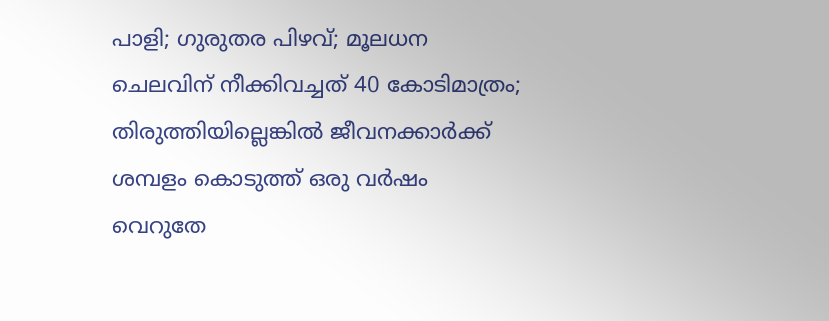പാളി; ഗുരുതര പിഴവ്; മൂലധന ചെലവിന് നീക്കിവച്ചത് 40 കോടിമാത്രം; തിരുത്തിയില്ലെങ്കില്‍ ജീവനക്കാര്‍ക്ക് ശമ്പളം കൊടുത്ത് ഒരു വര്‍ഷം വെറുതേ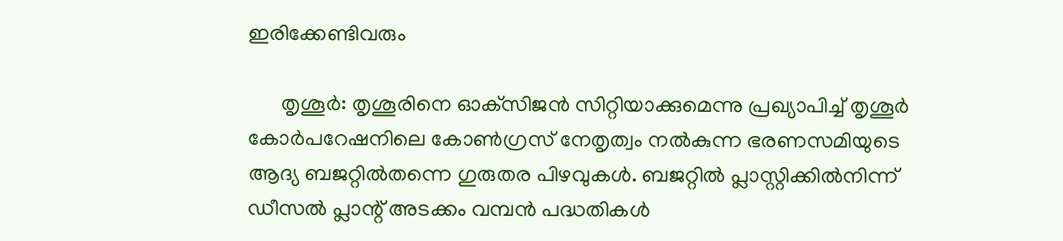ഇരിക്കേണ്ടിവരും

      തൃശൂര്‍: തൃശൂരിനെ ഓക്‌സിജന്‍ സിറ്റിയാക്കുമെന്നു പ്രഖ്യാപിച്ച് തൃശൂര്‍ കോര്‍പറേഷനിലെ കോണ്‍ഗ്രസ് നേതൃത്വം നല്‍കുന്ന ഭരണസമിയുടെ ആദ്യ ബജറ്റില്‍തന്നെ ഗുരുതര പിഴവുകള്‍. ബജറ്റില്‍ പ്ലാസ്റ്റിക്കില്‍നിന്ന് ഡീസല്‍ പ്ലാന്റ് അടക്കം വമ്പന്‍ പദ്ധതികള്‍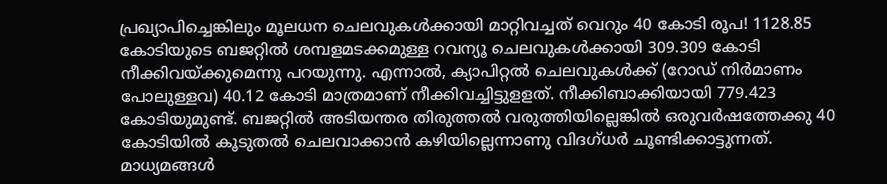പ്രഖ്യാപിച്ചെങ്കിലും മൂലധന ചെലവുകള്‍ക്കായി മാറ്റിവച്ചത് വെറും 40 കോടി രൂപ! 1128.85 കോടിയുടെ ബജറ്റില്‍ ശമ്പളമടക്കമുള്ള റവന്യൂ ചെലവുകള്‍ക്കായി 309.309 കോടി നീക്കിവയ്ക്കുമെന്നു പറയുന്നു. എന്നാല്‍, ക്യാപിറ്റല്‍ ചെലവുകള്‍ക്ക് (റോഡ് നിര്‍മാണം പോലുള്ളവ) 40.12 കോടി മാത്രമാണ് നീക്കിവച്ചിട്ടുളളത്. നീക്കിബാക്കിയായി 779.423 കോടിയുമുണ്ട്. ബജറ്റില്‍ അടിയന്തര തിരുത്തല്‍ വരുത്തിയില്ലെങ്കില്‍ ഒരുവര്‍ഷത്തേക്കു 40 കോടിയില്‍ കൂടുതല്‍ ചെലവാക്കാന്‍ കഴിയില്ലെന്നാണു വിദഗ്ധര്‍ ചൂണ്ടിക്കാട്ടുന്നത്. മാധ്യമങ്ങള്‍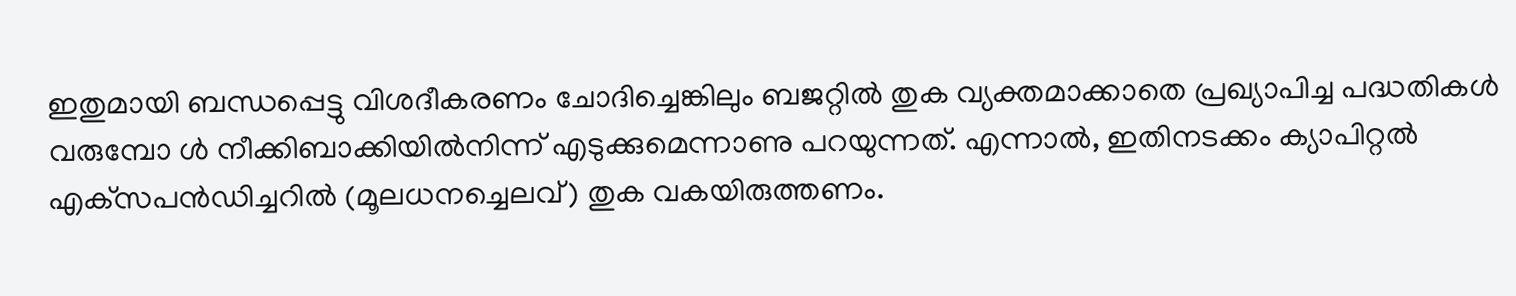ഇതുമായി ബന്ധപ്പെട്ടു വിശദീകരണം ചോദിച്ചെങ്കിലും ബജറ്റില്‍ തുക വ്യക്തമാക്കാതെ പ്രഖ്യാപിച്ച പദ്ധതികള്‍ വരുമ്പോ ള്‍ നീക്കിബാക്കിയില്‍നിന്ന് എടുക്കുമെന്നാണു പറയുന്നത്. എന്നാല്‍, ഇതിനടക്കം ക്യാപിറ്റല്‍ എക്‌സപന്‍ഡിച്ചറില്‍ (മൂലധനച്ചെലവ്) തുക വകയിരുത്തണം.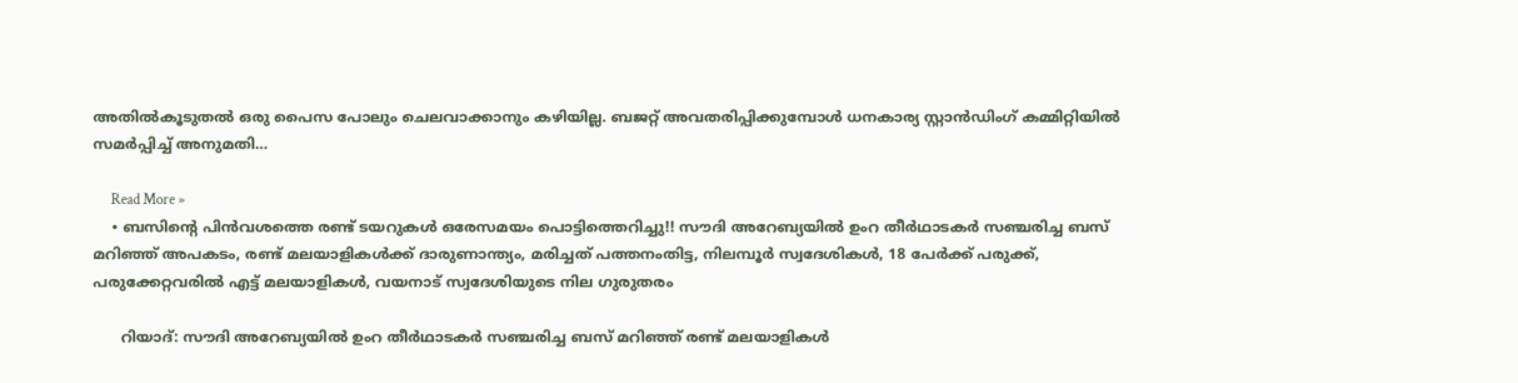അതില്‍കൂടുതല്‍ ഒരു പൈസ പോലും ചെലവാക്കാനും കഴിയില്ല. ബജറ്റ് അവതരിപ്പിക്കുമ്പോള്‍ ധനകാര്യ സ്റ്റാന്‍ഡിംഗ് കമ്മിറ്റിയില്‍ സമര്‍പ്പിച്ച് അനുമതി…

      Read More »
    • ബസിന്റെ പിൻവശത്തെ രണ്ട് ടയറുകൾ ഒരേസമയം പൊട്ടിത്തെറിച്ചു!! സൗദി അറേബ്യയിൽ ഉംറ തീർഥാടകർ സഞ്ചരിച്ച ബസ് മറിഞ്ഞ് അപകടം, രണ്ട് മലയാളികൾക്ക് ദാരുണാന്ത്യം, മരിച്ചത് പത്തനംതിട്ട, നിലമ്പൂർ സ്വദേശികൾ, 18 പേർക്ക് പരുക്ക്, പരുക്കേറ്റവരിൽ എട്ട് മലയാളികൾ, വയനാട് സ്വദേശിയു‌ടെ നില ഗുരുതരം

      റിയാദ്: സൗദി അറേബ്യയിൽ ഉംറ തീർഥാടകർ സഞ്ചരിച്ച ബസ് മറിഞ്ഞ് രണ്ട് മലയാളികൾ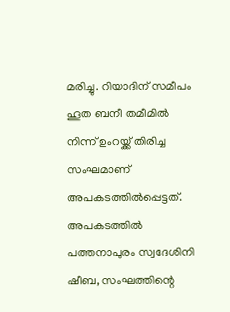മരിച്ചു. റിയാദിന് സമീപം ഹൂത ബനീ തമീമിൽ നിന്ന് ഉംറയ്ക്ക് തിരിച്ച സംഘമാണ് അപകടത്തിൽപ്പെട്ടത്. അപകടത്തിൽ പത്തനാപുരം സ്വദേശിനി ഷീബ, സംഘത്തിന്റെ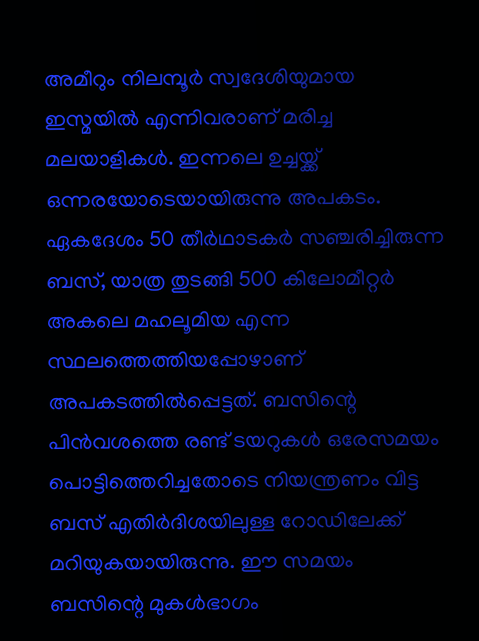അമീറും നിലമ്പൂർ സ്വദേശിയുമായ ഇസ്മയിൽ എന്നിവരാണ് മരിച്ച മലയാളികൾ. ഇന്നലെ ഉച്ചയ്ക്ക് ഒന്നരയോടെയായിരുന്നു അപകടം. ഏകദേശം 50 തീർഥാടകർ സഞ്ചരിച്ചിരുന്ന ബസ്, യാത്ര തുടങ്ങി 500 കിലോമീറ്റർ അകലെ മഹലൂമിയ എന്ന സ്ഥലത്തെത്തിയപ്പോഴാണ് അപകടത്തിൽപ്പെട്ടത്. ബസിന്റെ പിൻവശത്തെ രണ്ട് ടയറുകൾ ഒരേസമയം പൊട്ടിത്തെറിച്ചതോടെ നിയന്ത്രണം വിട്ട ബസ് എതിർദിശയിലുള്ള റോഡിലേക്ക് മറിയുകയായിരുന്നു. ഈ സമയം ബസിന്റെ മുകൾഭാഗം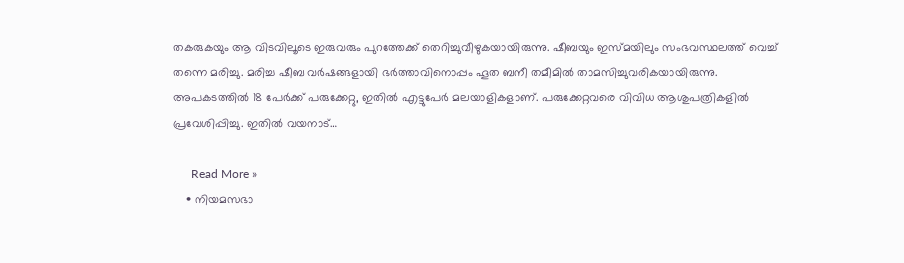തകരുകയും ആ വിടവിലൂടെ ഇരുവരും പുറത്തേക്ക് തെറിച്ചുവീഴുകയായിരുന്നു. ഷീബയും ഇസ്മയിലും സംഭവസ്ഥലത്ത് വെച്ച് തന്നെ മരിച്ചു. മരിച്ച ഷീബ വർഷങ്ങളായി ഭർത്താവിനൊപ്പം ഹൂത ബനീ തമീമിൽ താമസിച്ചുവരികയായിരുന്നു. അപകടത്തിൽ 18 പേർക്ക് പരുക്കേറ്റു, ഇതിൽ എട്ടുപേർ മലയാളികളാണ്. പരുക്കേറ്റവരെ വിവിധ ആശുപത്രികളിൽ പ്രവേശിപ്പിച്ചു. ഇതിൽ വയനാട്…

      Read More »
    • നിയമസഭാ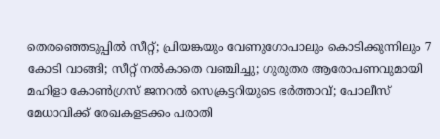തെരഞ്ഞെടുപ്പില്‍ സീറ്റ്; പ്രിയങ്കയും വേണുഗോപാലും കൊടിക്കുന്നിലും 7 കോടി വാങ്ങി; സീറ്റ് നല്‍കാതെ വഞ്ചിച്ചു; ഗുരുതര ആരോപണവുമായി മഹിളാ കോണ്‍ഗ്രസ് ജനറല്‍ സെക്രട്ടറിയുടെ ഭര്‍ത്താവ്; പോലീസ് മേധാവിക്ക് രേഖകളടക്കം പരാതി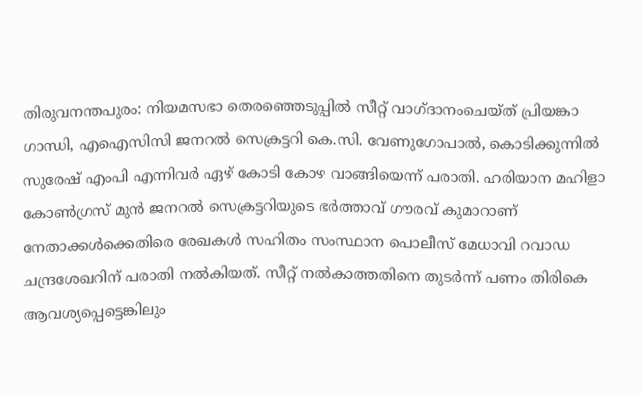തിരുവനന്തപുരം: നിയമസഭാ തെരഞ്ഞെടുപ്പില്‍ സീറ്റ് വാഗ്ദാനംചെയ്ത് പ്രിയങ്കാ ഗാന്ധി, എഐസിസി ജനറല്‍ സെക്രട്ടറി കെ.സി. വേണുഗോപാല്‍, കൊടിക്കുന്നില്‍ സുരേഷ് എംപി എന്നിവര്‍ ഏഴ് കോടി കോഴ വാങ്ങിയെന്ന് പരാതി. ഹരിയാന മഹിളാ കോണ്‍ഗ്രസ് മുന്‍ ജനറല്‍ സെക്രട്ടറിയുടെ ഭര്‍ത്താവ് ഗൗരവ് കുമാറാണ് നേതാക്കള്‍ക്കെതിരെ രേഖകള്‍ സഹിതം സംസ്ഥാന പൊലീസ് മേധാവി റവാഡ ചന്ദ്രശേഖറിന് പരാതി നല്‍കിയത്. സീറ്റ് നല്‍കാത്തതിനെ തുടര്‍ന്ന് പണം തിരികെ ആവശ്യപ്പെട്ടെങ്കിലും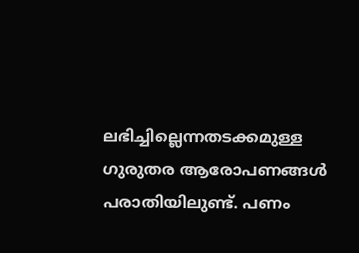ലഭിച്ചില്ലെന്നതടക്കമുള്ള ഗുരുതര ആരോപണങ്ങള്‍ പരാതിയിലുണ്ട്. പണം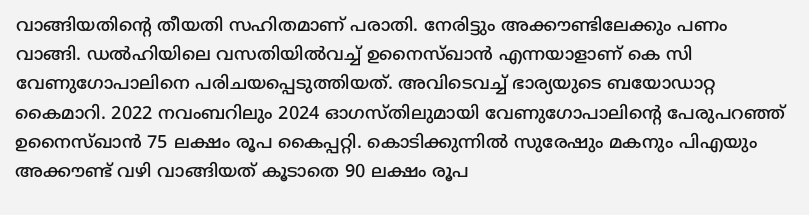വാങ്ങിയതിന്റെ തീയതി സഹിതമാണ് പരാതി. നേരിട്ടും അക്കൗണ്ടിലേക്കും പണം വാങ്ങി. ഡല്‍ഹിയിലെ വസതിയില്‍വച്ച് ഉനൈസ്ഖാന്‍ എന്നയാളാണ് കെ സി വേണുഗോപാലിനെ പരിചയപ്പെടുത്തിയത്. അവിടെവച്ച് ഭാര്യയുടെ ബയോഡാറ്റ കൈമാറി. 2022 നവംബറിലും 2024 ഓഗസ്തിലുമായി വേണുഗോപാലിന്റെ പേരുപറഞ്ഞ് ഉനൈസ്ഖാന്‍ 75 ലക്ഷം രൂപ കൈപ്പറ്റി. കൊടിക്കുന്നില്‍ സുരേഷും മകനും പിഎയും അക്കൗണ്ട് വഴി വാങ്ങിയത് കൂടാതെ 90 ലക്ഷം രൂപ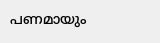പണമായും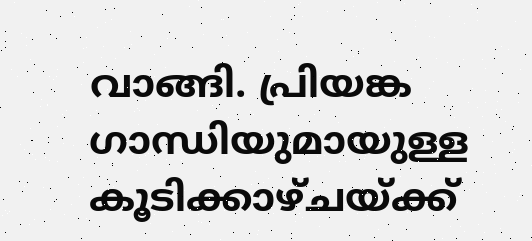വാങ്ങി. പ്രിയങ്ക ഗാന്ധിയുമായുള്ള കൂടിക്കാഴ്ചയ്ക്ക്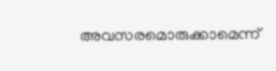അവസരമൊരുക്കാമെന്ന്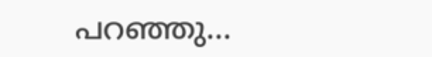പറഞ്ഞു…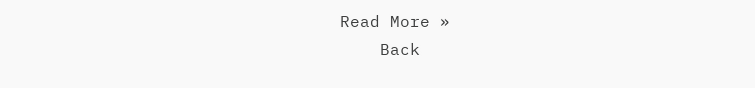Read More »
    Back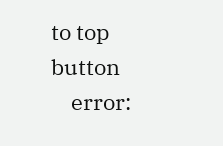to top button
    error: